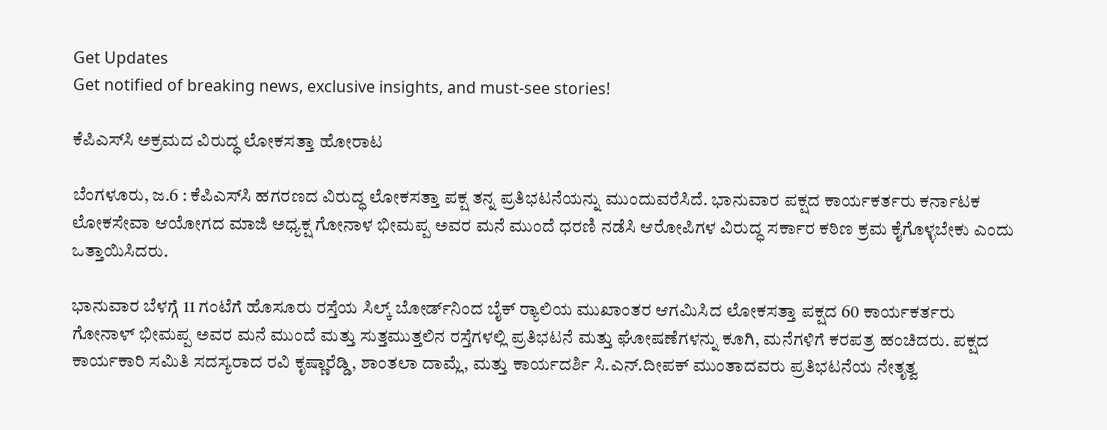Get Updates
Get notified of breaking news, exclusive insights, and must-see stories!

ಕೆಪಿಎಸ್‍ಸಿ ಅಕ್ರಮದ ವಿರುದ್ಧ ಲೋಕಸತ್ತಾ ಹೋರಾಟ

ಬೆಂಗಳೂರು, ಜ.6 : ಕೆಪಿಎಸ್‍ಸಿ ಹಗರಣದ ವಿರುದ್ಧ ಲೋಕಸತ್ತಾ ಪಕ್ಷ ತನ್ನ ಪ್ರತಿಭಟನೆಯನ್ನು ಮುಂದುವರೆಸಿದೆ. ಭಾನುವಾರ ಪಕ್ಷದ ಕಾರ್ಯಕರ್ತರು ಕರ್ನಾಟಕ ಲೋಕಸೇವಾ ಆಯೋಗದ ಮಾಜಿ ಅಧ್ಯಕ್ಷ ಗೋನಾಳ ಭೀಮಪ್ಪ ಅವರ ಮನೆ ಮುಂದೆ ಧರಣಿ ನಡೆಸಿ ಆರೋಪಿಗಳ ವಿರುದ್ಧ ಸರ್ಕಾರ ಕಠಿಣ ಕ್ರಮ ಕೈಗೊಳ್ಳಬೇಕು ಎಂದು ಒತ್ತಾಯಿಸಿದರು.

ಭಾನುವಾರ ಬೆಳಗ್ಗೆ 11 ಗಂಟೆಗೆ ಹೊಸೂರು ರಸ್ತೆಯ ಸಿಲ್ಕ್ ಬೋರ್ಡ್‍ನಿಂದ ಬೈಕ್ ರ್‍ಯಾಲಿಯ ಮುಖಾಂತರ ಆಗಮಿಸಿದ ಲೋಕಸತ್ತಾ ಪಕ್ಷದ 60 ಕಾರ್ಯಕರ್ತರು ಗೋನಾಳ್ ಭೀಮಪ್ಪ ಅವರ ಮನೆ ಮುಂದೆ ಮತ್ತು ಸುತ್ತಮುತ್ತಲಿನ ರಸ್ತೆಗಳಲ್ಲಿ ಪ್ರತಿಭಟನೆ ಮತ್ತು ಘೋಷಣೆಗಳನ್ನು ಕೂಗಿ, ಮನೆಗಳಿಗೆ ಕರಪತ್ರ ಹಂಚಿದರು. ಪಕ್ಷದ ಕಾರ್ಯಕಾರಿ ಸಮಿತಿ ಸದಸ್ಯರಾದ ರವಿ ಕೃಷ್ಣಾರೆಡ್ಡಿ, ಶಾಂತಲಾ ದಾಮ್ಲೆ, ಮತ್ತು ಕಾರ್ಯದರ್ಶಿ ಸಿ.ಎನ್.ದೀಪಕ್ ಮುಂತಾದವರು ಪ್ರತಿಭಟನೆಯ ನೇತೃತ್ವ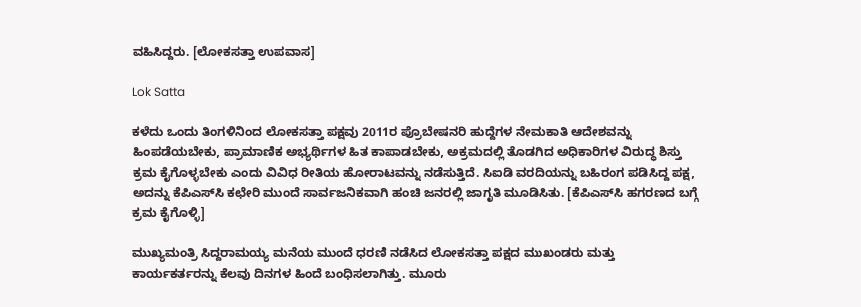ವಹಿಸಿದ್ದರು. [ಲೋಕಸತ್ತಾ ಉಪವಾಸ]

Lok Satta

ಕಳೆದು ಒಂದು ತಿಂಗಳಿನಿಂದ ಲೋಕಸತ್ತಾ ಪಕ್ಷವು 2011ರ ಪ್ರೊಬೇಷನರಿ ಹುದ್ದೆಗಳ ನೇಮಕಾತಿ ಆದೇಶವನ್ನು ಹಿಂಪಡೆಯಬೇಕು, ಪ್ರಾಮಾಣಿಕ ಅಭ್ಯರ್ಥಿಗಳ ಹಿತ ಕಾಪಾಡಬೇಕು, ಅಕ್ರಮದಲ್ಲಿ ತೊಡಗಿದ ಅಧಿಕಾರಿಗಳ ವಿರುದ್ಧ ಶಿಸ್ತು ಕ್ರಮ ಕೈಗೊಳ್ಳಬೇಕು ಎಂದು ವಿವಿಧ ರೀತಿಯ ಹೋರಾಟವನ್ನು ನಡೆಸುತ್ತಿದೆ. ಸಿಐಡಿ ವರದಿಯನ್ನು ಬಹಿರಂಗ ಪಡಿಸಿದ್ದ ಪಕ್ಷ, ಅದನ್ನು ಕೆಪಿಎಸ್‍ಸಿ ಕಛೇರಿ ಮುಂದೆ ಸಾರ್ವಜನಿಕವಾಗಿ ಹಂಚಿ ಜನರಲ್ಲಿ ಜಾಗೃತಿ ಮೂಡಿಸಿತು. [ಕೆಪಿಎಸ್‌ಸಿ ಹಗರಣದ ಬಗ್ಗೆ ಕ್ರಮ ಕೈಗೊಳ್ಳಿ]

ಮುಖ್ಯಮಂತ್ರಿ ಸಿದ್ದರಾಮಯ್ಯ ಮನೆಯ ಮುಂದೆ ಧರಣಿ ನಡೆಸಿದ ಲೋಕಸತ್ತಾ ಪಕ್ಷದ ಮುಖಂಡರು ಮತ್ತು ಕಾರ್ಯಕರ್ತರನ್ನು ಕೆಲವು ದಿನಗಳ ಹಿಂದೆ ಬಂಧಿಸಲಾಗಿತ್ತು. ಮೂರು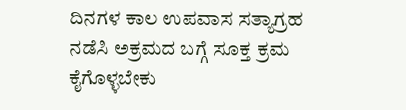ದಿನಗಳ ಕಾಲ ಉಪವಾಸ ಸತ್ಯಾಗ್ರಹ ನಡೆಸಿ ಅಕ್ರಮದ ಬಗ್ಗೆ ಸೂಕ್ತ ಕ್ರಮ ಕೈಗೊಳ್ಳಬೇಕು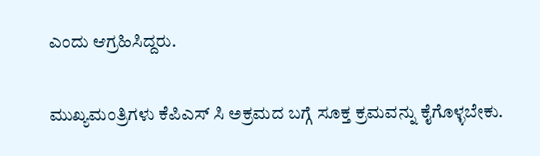ಎಂದು ಆಗ್ರಹಿಸಿದ್ದರು.

ಮುಖ್ಯಮಂತ್ರಿಗಳು ಕೆಪಿಎಸ್ ಸಿ ಅಕ್ರಮದ ಬಗ್ಗೆ ಸೂಕ್ತ ಕ್ರಮವನ್ನು ಕೈಗೊಳ್ಳಬೇಕು.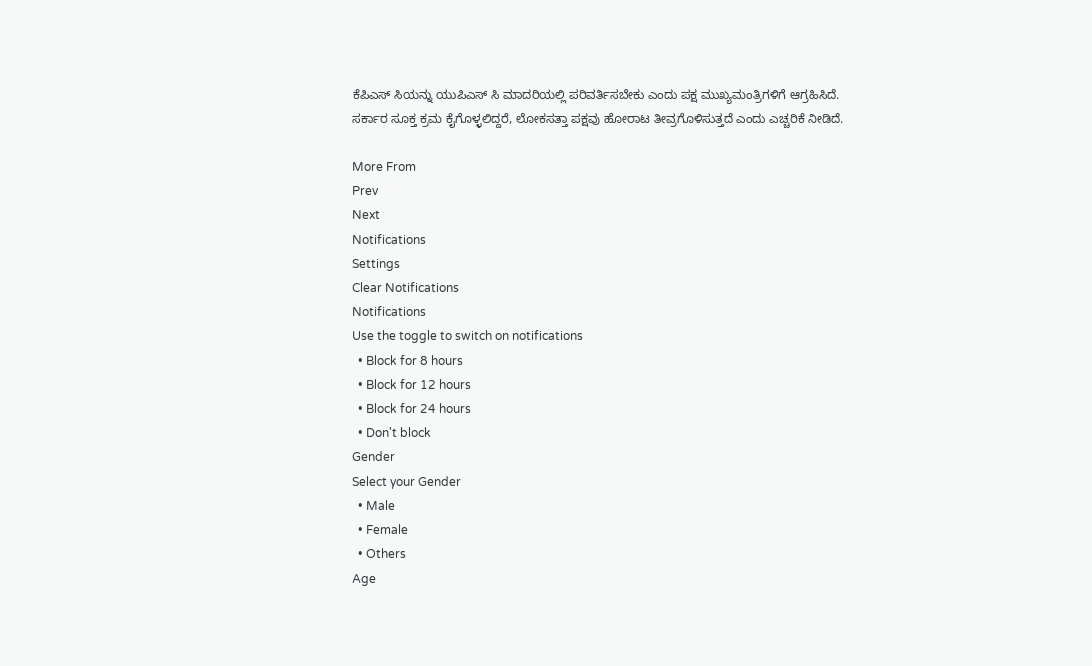ಕೆಪಿಎಸ್ ಸಿಯನ್ನು ಯುಪಿಎಸ್ ಸಿ ಮಾದರಿಯಲ್ಲಿ ಪರಿವರ್ತಿಸಬೇಕು ಎಂದು ಪಕ್ಷ ಮುಖ್ಯಮಂತ್ರಿಗಳಿಗೆ ಆಗ್ರಹಿಸಿದೆ. ಸರ್ಕಾರ ಸೂಕ್ತ ಕ್ರಮ ಕೈಗೊಳ್ಳಲಿದ್ದರೆ, ಲೋಕಸತ್ತಾ ಪಕ್ಷವು ಹೋರಾಟ ತೀವ್ರಗೊಳಿಸುತ್ತದೆ ಎಂದು ಎಚ್ಚರಿಕೆ ನೀಡಿದೆ.

More From
Prev
Next
Notifications
Settings
Clear Notifications
Notifications
Use the toggle to switch on notifications
  • Block for 8 hours
  • Block for 12 hours
  • Block for 24 hours
  • Don't block
Gender
Select your Gender
  • Male
  • Female
  • Others
Age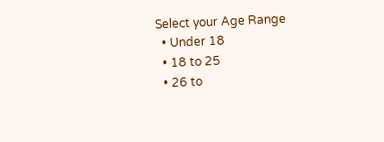Select your Age Range
  • Under 18
  • 18 to 25
  • 26 to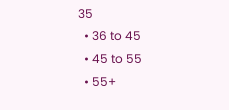35
  • 36 to 45
  • 45 to 55
  • 55+